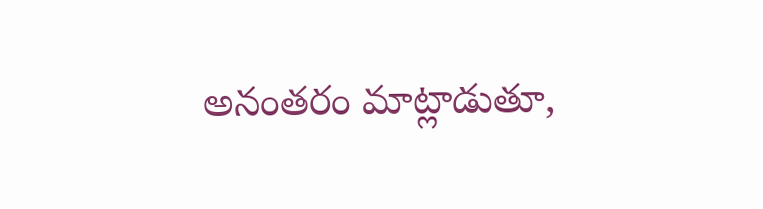అనంతరం మాట్లాడుతూ,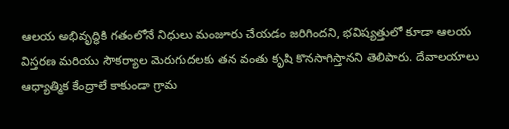ఆలయ అభివృద్ధికి గతంలోనే నిధులు మంజూరు చేయడం జరిగిందని, భవిష్యత్తులో కూడా ఆలయ విస్తరణ మరియు సౌకర్యాల మెరుగుదలకు తన వంతు కృషి కొనసాగిస్తానని తెలిపారు. దేవాలయాలు ఆధ్యాత్మిక కేంద్రాలే కాకుండా గ్రామ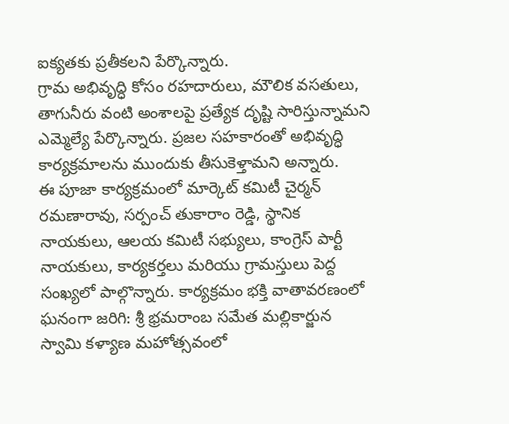ఐక్యతకు ప్రతీకలని పేర్కొన్నారు.
గ్రామ అభివృద్ధి కోసం రహదారులు, మౌలిక వసతులు, తాగునీరు వంటి అంశాలపై ప్రత్యేక దృష్టి సారిస్తున్నామని ఎమ్మెల్యే పేర్కొన్నారు. ప్రజల సహకారంతో అభివృద్ధి కార్యక్రమాలను ముందుకు తీసుకెళ్తామని అన్నారు.
ఈ పూజా కార్యక్రమంలో మార్కెట్ కమిటీ చైర్మన్ రమణారావు, సర్పంచ్ తుకారాం రెడ్డి, స్థానిక నాయకులు, ఆలయ కమిటీ సభ్యులు, కాంగ్రెస్ పార్టీ నాయకులు, కార్యకర్తలు మరియు గ్రామస్తులు పెద్ద సంఖ్యలో పాల్గొన్నారు. కార్యక్రమం భక్తి వాతావరణంలో ఘనంగా జరిగి: శ్రీ భ్రమరాంబ సమేత మల్లికార్జున స్వామి కళ్యాణ మహోత్సవంలో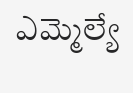ఎమ్మెల్యే